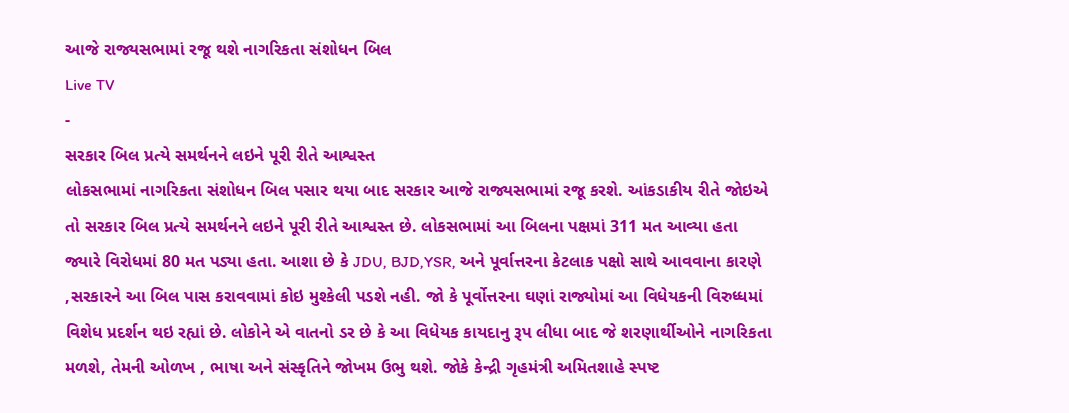આજે રાજ્યસભામાં રજૂ થશે નાગરિકતા સંશોધન બિલ
Live TV
-
સરકાર બિલ પ્રત્યે સમર્થનને લઇને પૂરી રીતે આશ્વસ્ત
લોકસભામાં નાગરિકતા સંશોધન બિલ પસાર થયા બાદ સરકાર આજે રાજ્યસભામાં રજૂ કરશે. આંકડાકીય રીતે જોઇએ તો સરકાર બિલ પ્રત્યે સમર્થનને લઇને પૂરી રીતે આશ્વસ્ત છે. લોકસભામાં આ બિલના પક્ષમાં 311 મત આવ્યા હતા જ્યારે વિરોધમાં 80 મત પડ્યા હતા. આશા છે કે JDU, BJD,YSR, અને પૂર્વાત્તરના કેટલાક પક્ષો સાથે આવવાના કારણે ,સરકારને આ બિલ પાસ કરાવવામાં કોઇ મુશ્કેલી પડશે નહી. જો કે પૂર્વોત્તરના ઘણાં રાજ્યોમાં આ વિધેયકની વિરુધ્ધમાં વિશેધ પ્રદર્શન થઇ રહ્યાં છે. લોકોને એ વાતનો ડર છે કે આ વિધેયક કાયદાનુ રૂપ લીધા બાદ જે શરણાર્થીઓને નાગરિકતા મળશે, તેમની ઓળખ , ભાષા અને સંસ્કૃતિને જોખમ ઉભુ થશે. જોકે કેન્દ્રી ગૃહમંત્રી અમિતશાહે સ્પષ્ટ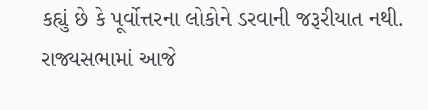કહ્યું છે કે પૂર્વોત્તરના લોકોને ડરવાની જરૂરીયાત નથી. રાજ્યસભામાં આજે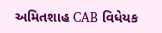અમિતશાહ CAB વિધેયક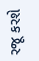રજૂ કરશે